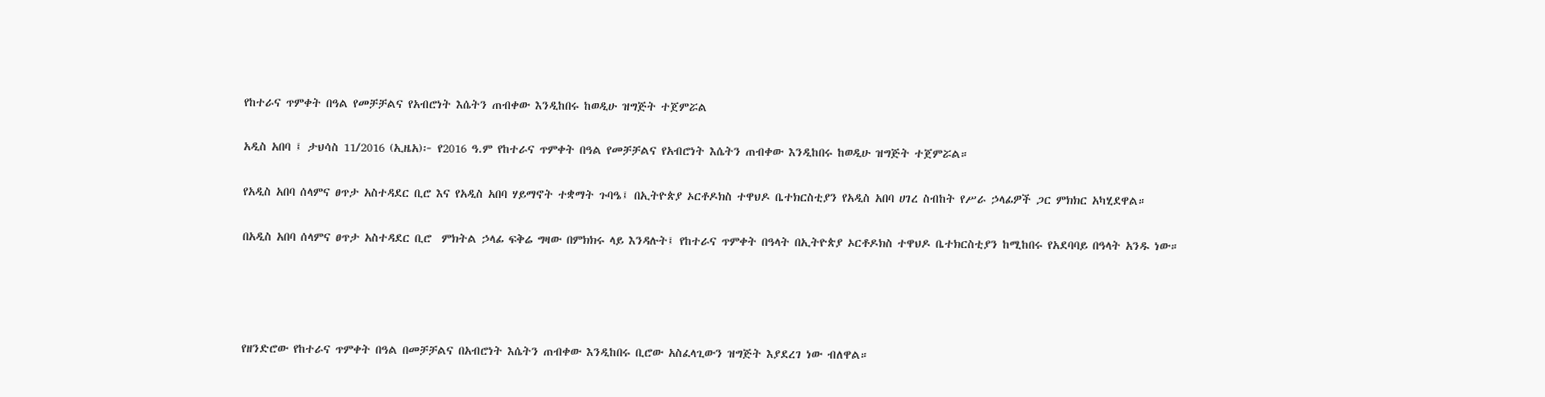የከተራና ጥምቀት በዓል የመቻቻልና የአብሮነት እሴትን ጠብቀው እንዲከበሩ ከወዲሁ ዝግጅት ተጀምሯል

አዲስ አበባ ፤ ታህሳስ 11/2016 (ኢዜአ)፦ የ2016 ዓ.ም የከተራና ጥምቀት በዓል የመቻቻልና የአብሮነት እሴትን ጠብቀው እንዲከበሩ ከወዲሁ ዝግጅት ተጀምሯል።

የአዲስ አበባ ሰላምና ፀጥታ አስተዳደር ቢሮ እና የአዲስ አበባ ሃይማኖት ተቋማት ጉባዔ፤ በኢትዮጵያ ኦርቶዶክስ ተዋህዶ ቤተክርስቲያን የአዲስ አበባ ሀገረ ስብከት የሥራ ኃላፊዎች ጋር ምክክር አካሂደዋል።

በአዲስ አበባ ሰላምና ፀጥታ አስተዳደር ቢሮ  ምክትል ኃላፊ ፍቅሬ ግዛው በምክክሩ ላይ እንዳሉት፤ የከተራና ጥምቀት በዓላት በኢትዮጵያ ኦርቶዶክስ ተዋህዶ ቤተክርስቲያን ከሚከበሩ የአደባባይ በዓላት አንዱ ነው።




የዘንድሮው የከተራና ጥምቀት በዓል በመቻቻልና በአብሮነት እሴትን ጠብቀው እንዲከበሩ ቢሮው አስፈላጊውን ዝግጅት እያደረገ ነው ብለዋል።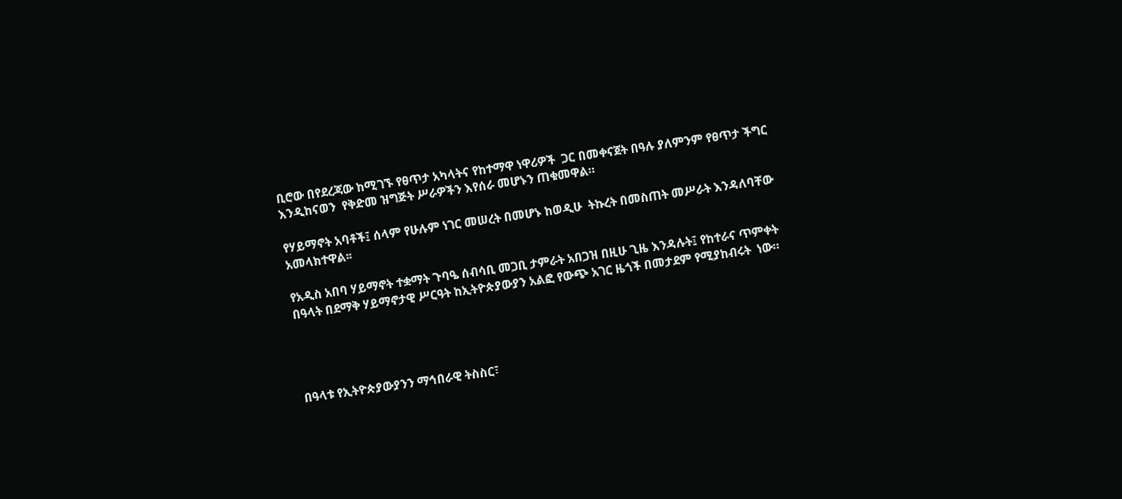ቢሮው በየደረጃው ከሚገኙ የፀጥታ አካላትና የከተማዋ ነዋሪዎች  ጋር በመቀናጀት በዓሉ ያለምንም የፀጥታ ችግር እንዲከናወን  የቅድመ ዝግጅት ሥራዎችን እየሰራ መሆኑን ጠቁመዋል።

የሃይማኖት አባቶች፤ ሰላም የሁሉም ነገር መሠረት በመሆኑ ከወዲሁ  ትኩረት በመስጠት መሥራት እንዳለባቸው አመላክተዋል፡፡

የአዲስ አበባ ሃይማኖት ተቋማት ጉባዔ ሰብሳቢ መጋቢ ታምራት አበጋዝ በዚሁ ጊዜ እንዳሉት፤ የከተራና ጥምቀት በዓላት በደማቅ ሃይማኖታዊ ሥርዓት ከኢትዮጵያውያን አልፎ የውጭ አገር ዜጎች በመታደም የሚያከብሩት  ነው።




በዓላቱ የኢትዮጵያውያንን ማኅበራዊ ትስስር፣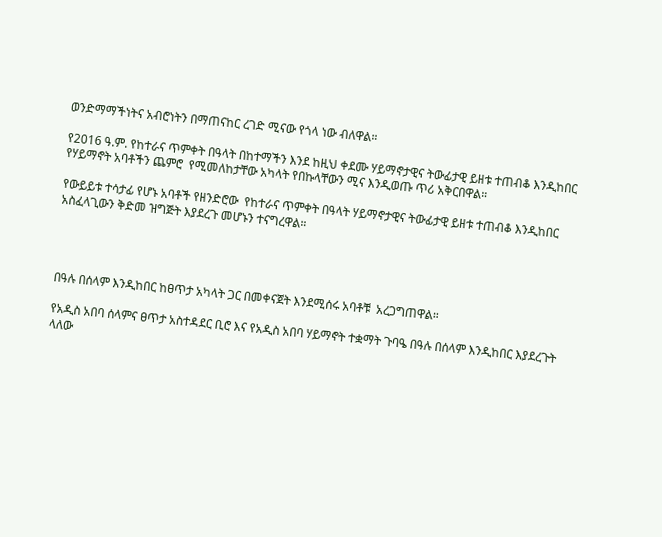ወንድማማችነትና አብሮነትን በማጠናከር ረገድ ሚናው የጎላ ነው ብለዋል።

የ2016 ዓ.ም. የከተራና ጥምቀት በዓላት በከተማችን እንደ ከዚህ ቀደሙ ሃይማኖታዊና ትውፊታዊ ይዘቱ ተጠብቆ እንዲከበር የሃይማኖት አባቶችን ጨምሮ  የሚመለከታቸው አካላት የበኩላቸውን ሚና እንዲወጡ ጥሪ አቅርበዋል።

የውይይቱ ተሳታፊ የሆኑ አባቶች የዘንድሮው  የከተራና ጥምቀት በዓላት ሃይማኖታዊና ትውፊታዊ ይዘቱ ተጠብቆ እንዲከበር አስፈላጊውን ቅድመ ዝግጅት እያደረጉ መሆኑን ተናግረዋል።




በዓሉ በሰላም እንዲከበር ከፀጥታ አካላት ጋር በመቀናጀት እንደሚሰሩ አባቶቹ  አረጋግጠዋል።

የአዲስ አበባ ሰላምና ፀጥታ አስተዳደር ቢሮ እና የአዲስ አበባ ሃይማኖት ተቋማት ጉባዔ በዓሉ በሰላም እንዲከበር እያደረጉት ላለው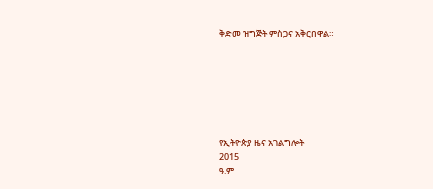ቅድመ ዝግጅት ምስጋና አቅርበዋል።







የኢትዮጵያ ዜና አገልግሎት
2015
ዓ.ም